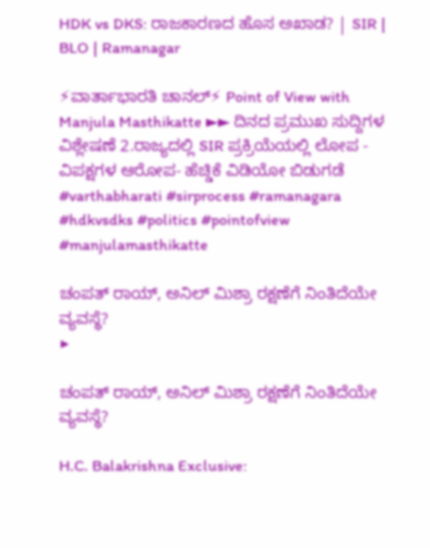HDK vs DKS: ರಾಜಕಾರಣದ ಹೊಸ ಅಖಾಡ? | SIR | BLO | Ramanagar

⚡ವಾರ್ತಾಭಾರತಿ ಚಾನಲ್⚡ Point of View with Manjula Masthikatte ►► ದಿನದ ಪ್ರಮುಖ ಸುದ್ದಿಗಳ ವಿಶ್ಲೇಷಣೆ 2.ರಾಜ್ಯದಲ್ಲಿ SIR ಪ್ರಕ್ರಿಯೆಯಲ್ಲಿ ಲೋಪ - ವಿಪಕ್ಷಗಳ ಆರೋಪ- ಹೆಚ್ಡಿಕೆ ವಿಡಿಯೋ ಬಿಡುಗಡೆ #varthabharati #sirprocess #ramanagara #hdkvsdks #politics #pointofview #manjulamasthikatte

ಚಂಪತ್ ರಾಯ್, ಅನಿಲ್ ಮಿಶ್ರಾ ರಕ್ಷಣೆಗೆ ನಿಂತಿದೆಯೇ ವ್ಯವಸ್ಥೆ?
▶

ಚಂಪತ್ ರಾಯ್, ಅನಿಲ್ ಮಿಶ್ರಾ ರಕ್ಷಣೆಗೆ ನಿಂತಿದೆಯೇ ವ್ಯವಸ್ಥೆ?

H.C. Balakrishna Exclusive: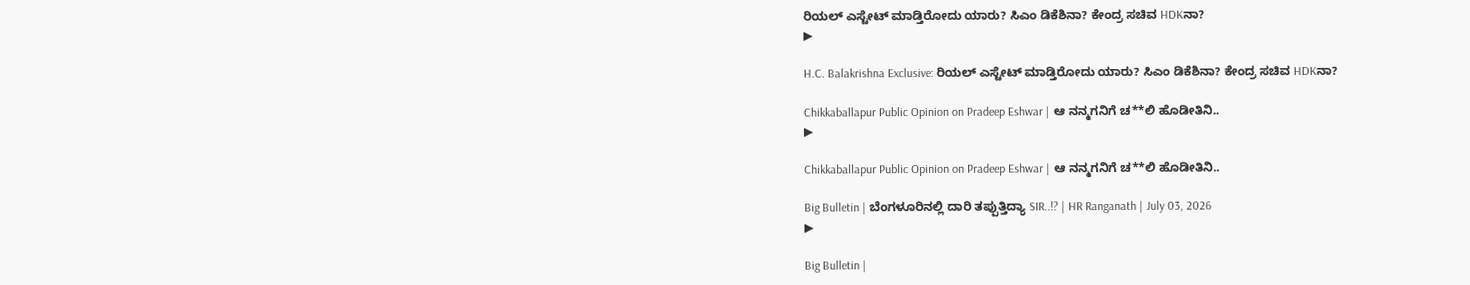ರಿಯಲ್ ಎಸ್ಟೇಟ್ ಮಾಡ್ತಿರೋದು ಯಾರು? ಸಿಎಂ ಡಿಕೆಶಿನಾ? ಕೇಂದ್ರ ಸಚಿವ HDKನಾ?
▶

H.C. Balakrishna Exclusive: ರಿಯಲ್ ಎಸ್ಟೇಟ್ ಮಾಡ್ತಿರೋದು ಯಾರು? ಸಿಎಂ ಡಿಕೆಶಿನಾ? ಕೇಂದ್ರ ಸಚಿವ HDKನಾ?

Chikkaballapur Public Opinion on Pradeep Eshwar | ಆ ನನ್ಮಗನಿಗೆ ಚ**ಲಿ ಹೊಡೀತಿನಿ..
▶

Chikkaballapur Public Opinion on Pradeep Eshwar | ಆ ನನ್ಮಗನಿಗೆ ಚ**ಲಿ ಹೊಡೀತಿನಿ..

Big Bulletin | ಬೆಂಗಳೂರಿನಲ್ಲಿ ದಾರಿ ತಪ್ಪುತ್ತಿದ್ಯಾ SIR..!? | HR Ranganath | July 03, 2026
▶

Big Bulletin |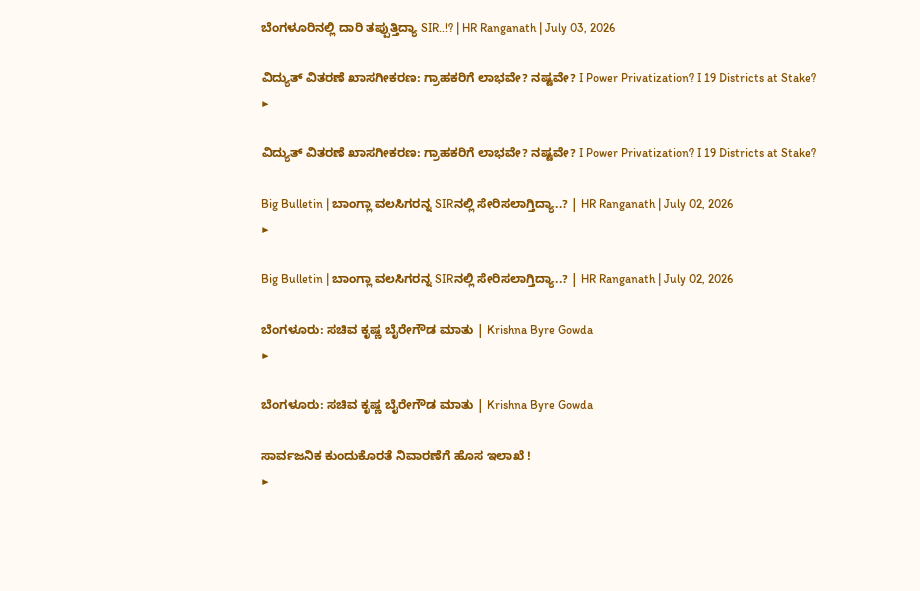ಬೆಂಗಳೂರಿನಲ್ಲಿ ದಾರಿ ತಪ್ಪುತ್ತಿದ್ಯಾ SIR..!? | HR Ranganath | July 03, 2026

ವಿದ್ಯುತ್‌ ವಿತರಣೆ ಖಾಸಗೀಕರಣ: ಗ್ರಾಹಕರಿಗೆ ಲಾಭವೇ? ನಷ್ಟವೇ? I Power Privatization? I 19 Districts at Stake?
▶

ವಿದ್ಯುತ್‌ ವಿತರಣೆ ಖಾಸಗೀಕರಣ: ಗ್ರಾಹಕರಿಗೆ ಲಾಭವೇ? ನಷ್ಟವೇ? I Power Privatization? I 19 Districts at Stake?

Big Bulletin | ಬಾಂಗ್ಲಾ ವಲಸಿಗರನ್ನ SIRನಲ್ಲಿ ಸೇರಿಸಲಾಗ್ತಿದ್ಯಾ..? | HR Ranganath | July 02, 2026
▶

Big Bulletin | ಬಾಂಗ್ಲಾ ವಲಸಿಗರನ್ನ SIRನಲ್ಲಿ ಸೇರಿಸಲಾಗ್ತಿದ್ಯಾ..? | HR Ranganath | July 02, 2026

ಬೆಂಗಳೂರು: ಸಚಿವ ಕೃಷ್ಣ ಬೈರೇಗೌಡ ಮಾತು | Krishna Byre Gowda
▶

ಬೆಂಗಳೂರು: ಸಚಿವ ಕೃಷ್ಣ ಬೈರೇಗೌಡ ಮಾತು | Krishna Byre Gowda

ಸಾರ್ವಜನಿಕ ಕುಂದುಕೊರತೆ ನಿವಾರಣೆಗೆ ಹೊಸ ಇಲಾಖೆ !
▶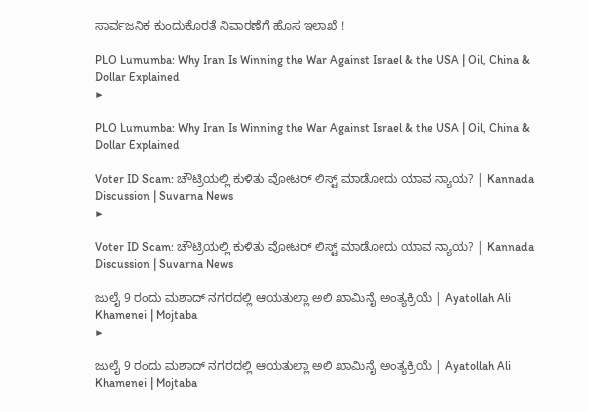ಸಾರ್ವಜನಿಕ ಕುಂದುಕೊರತೆ ನಿವಾರಣೆಗೆ ಹೊಸ ಇಲಾಖೆ !

PLO Lumumba: Why Iran Is Winning the War Against Israel & the USA | Oil, China & Dollar Explained
▶

PLO Lumumba: Why Iran Is Winning the War Against Israel & the USA | Oil, China & Dollar Explained

Voter ID Scam: ಚೌಟ್ರಿಯಲ್ಲಿ ಕುಳಿತು ವೋಟರ್ ಲಿಸ್ಟ್ ಮಾಡೋದು ಯಾವ ನ್ಯಾಯ? | Kannada Discussion | Suvarna News
▶

Voter ID Scam: ಚೌಟ್ರಿಯಲ್ಲಿ ಕುಳಿತು ವೋಟರ್ ಲಿಸ್ಟ್ ಮಾಡೋದು ಯಾವ ನ್ಯಾಯ? | Kannada Discussion | Suvarna News

ಜುಲೈ 9 ರಂದು ಮಶಾದ್ ನಗರದಲ್ಲಿ ಆಯತುಲ್ಲಾ ಅಲಿ ಖಾಮಿನೈ ಅಂತ್ಯಕ್ರಿಯೆ | Ayatollah Ali Khamenei | Mojtaba
▶

ಜುಲೈ 9 ರಂದು ಮಶಾದ್ ನಗರದಲ್ಲಿ ಆಯತುಲ್ಲಾ ಅಲಿ ಖಾಮಿನೈ ಅಂತ್ಯಕ್ರಿಯೆ | Ayatollah Ali Khamenei | Mojtaba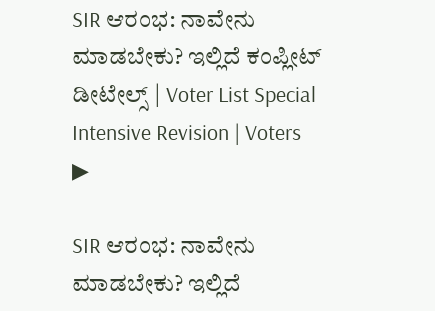SIR ಆರಂಭ: ನಾವೇನು ಮಾಡಬೇಕು? ಇಲ್ಲಿದೆ ಕಂಪ್ಲೀಟ್ ಡೀಟೇಲ್ಸ್ | Voter List Special Intensive Revision | Voters
▶

SIR ಆರಂಭ: ನಾವೇನು ಮಾಡಬೇಕು? ಇಲ್ಲಿದೆ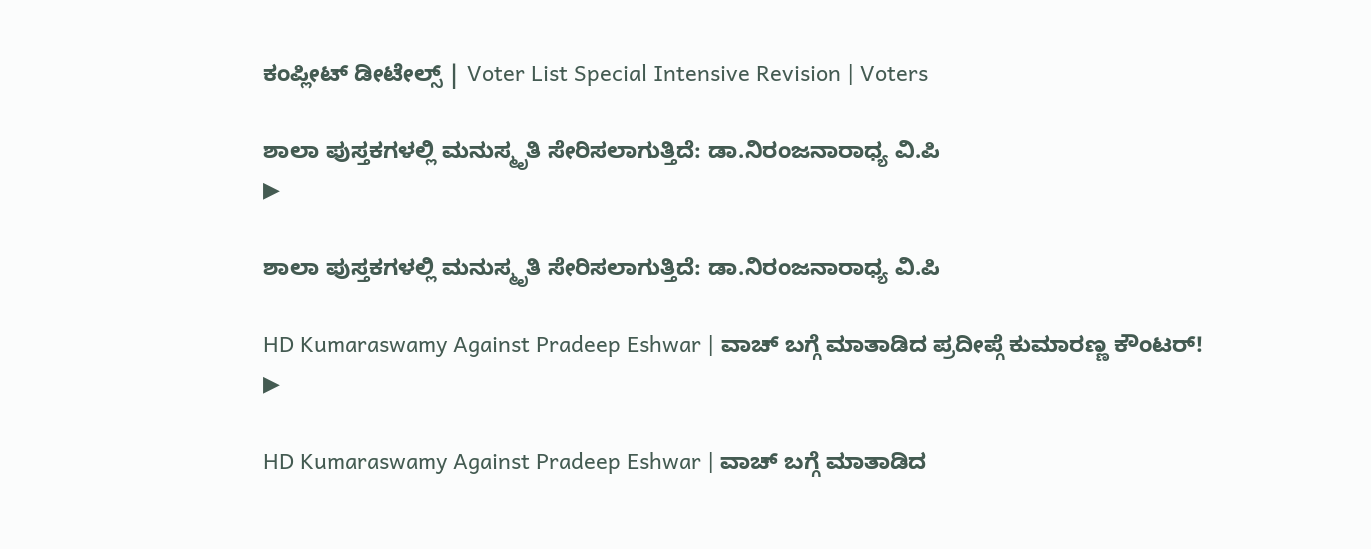ಕಂಪ್ಲೀಟ್ ಡೀಟೇಲ್ಸ್ | Voter List Special Intensive Revision | Voters

ಶಾಲಾ ಪುಸ್ತಕಗಳಲ್ಲಿ ಮನುಸ್ಮೃತಿ ಸೇರಿಸಲಾಗುತ್ತಿದೆ: ಡಾ.ನಿರಂಜನಾರಾಧ್ಯ ವಿ.ಪಿ
▶

ಶಾಲಾ ಪುಸ್ತಕಗಳಲ್ಲಿ ಮನುಸ್ಮೃತಿ ಸೇರಿಸಲಾಗುತ್ತಿದೆ: ಡಾ.ನಿರಂಜನಾರಾಧ್ಯ ವಿ.ಪಿ

HD Kumaraswamy Against Pradeep Eshwar | ವಾಚ್ ಬಗ್ಗೆ ಮಾತಾಡಿದ ಪ್ರದೀಪ್ಗೆ ಕುಮಾರಣ್ಣ ಕೌಂಟರ್!
▶

HD Kumaraswamy Against Pradeep Eshwar | ವಾಚ್ ಬಗ್ಗೆ ಮಾತಾಡಿದ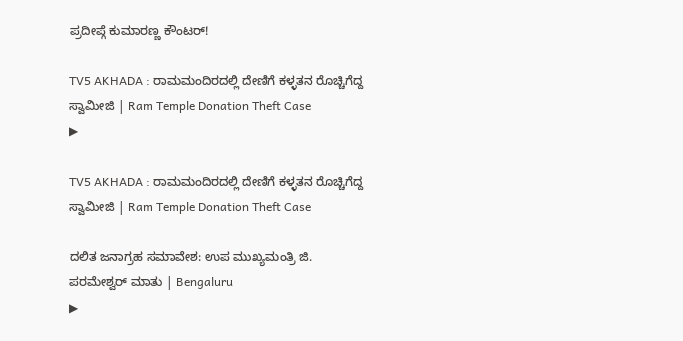ಪ್ರದೀಪ್ಗೆ ಕುಮಾರಣ್ಣ ಕೌಂಟರ್!

TV5 AKHADA : ರಾಮಮಂದಿರದಲ್ಲಿ ದೇಣಿಗೆ ಕಳ್ಳತನ ರೊಚ್ಚಿಗೆದ್ದ ಸ್ವಾಮೀಜಿ | Ram Temple Donation Theft Case
▶

TV5 AKHADA : ರಾಮಮಂದಿರದಲ್ಲಿ ದೇಣಿಗೆ ಕಳ್ಳತನ ರೊಚ್ಚಿಗೆದ್ದ ಸ್ವಾಮೀಜಿ | Ram Temple Donation Theft Case

ದಲಿತ ಜನಾಗ್ರಹ ಸಮಾವೇಶ: ಉಪ ಮುಖ್ಯಮಂತ್ರಿ ಜಿ. ಪರಮೇಶ್ವರ್ ಮಾತು | Bengaluru
▶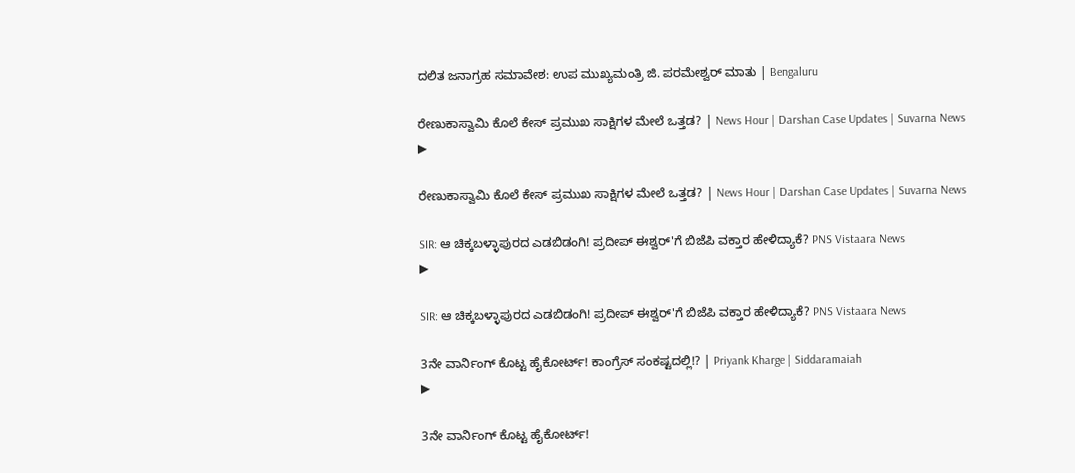ದಲಿತ ಜನಾಗ್ರಹ ಸಮಾವೇಶ: ಉಪ ಮುಖ್ಯಮಂತ್ರಿ ಜಿ. ಪರಮೇಶ್ವರ್ ಮಾತು | Bengaluru

ರೇಣುಕಾಸ್ವಾಮಿ ಕೊಲೆ ಕೇಸ್ ಪ್ರಮುಖ ಸಾಕ್ಷಿಗಳ ಮೇಲೆ ಒತ್ತಡ? | News Hour | Darshan Case Updates | Suvarna News
▶

ರೇಣುಕಾಸ್ವಾಮಿ ಕೊಲೆ ಕೇಸ್ ಪ್ರಮುಖ ಸಾಕ್ಷಿಗಳ ಮೇಲೆ ಒತ್ತಡ? | News Hour | Darshan Case Updates | Suvarna News

SIR: ಆ ಚಿಕ್ಕಬಳ್ಳಾಪುರದ ಎಡಬಿಡಂಗಿ! ಪ್ರದೀಪ್ ಈಶ್ವರ್'ಗೆ ಬಿಜೆಪಿ ವಕ್ತಾರ ಹೇಳಿದ್ಯಾಕೆ? PNS Vistaara News
▶

SIR: ಆ ಚಿಕ್ಕಬಳ್ಳಾಪುರದ ಎಡಬಿಡಂಗಿ! ಪ್ರದೀಪ್ ಈಶ್ವರ್'ಗೆ ಬಿಜೆಪಿ ವಕ್ತಾರ ಹೇಳಿದ್ಯಾಕೆ? PNS Vistaara News

3ನೇ ವಾರ್ನಿಂಗ್ ಕೊಟ್ಟ ಹೈಕೋರ್ಟ್! ಕಾಂಗ್ರೆಸ್ ಸಂಕಷ್ಟದಲ್ಲಿ!? | Priyank Kharge | Siddaramaiah
▶

3ನೇ ವಾರ್ನಿಂಗ್ ಕೊಟ್ಟ ಹೈಕೋರ್ಟ್!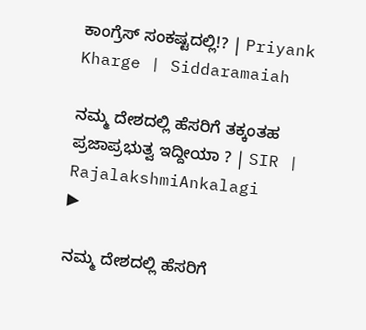ಕಾಂಗ್ರೆಸ್ ಸಂಕಷ್ಟದಲ್ಲಿ!? | Priyank Kharge | Siddaramaiah

ನಮ್ಮ ದೇಶದಲ್ಲಿ ಹೆಸರಿಗೆ ತಕ್ಕಂತಹ ಪ್ರಜಾಪ್ರಭುತ್ವ ಇದ್ದೀಯಾ ? | SIR | RajalakshmiAnkalagi
▶

ನಮ್ಮ ದೇಶದಲ್ಲಿ ಹೆಸರಿಗೆ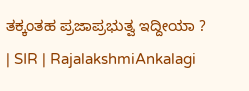ತಕ್ಕಂತಹ ಪ್ರಜಾಪ್ರಭುತ್ವ ಇದ್ದೀಯಾ ? | SIR | RajalakshmiAnkalagi